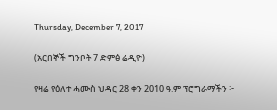Thursday, December 7, 2017

(አርበኞች ግንቦት 7 ድምፅ ሬዲዮ)

የዛሬ የዕለተ ሓሙስ ህዳር 28 ቀን 2010 ዓ.ም ፕሮግራማችን ፦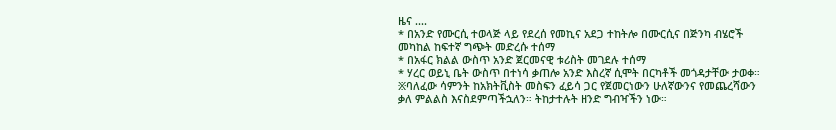ዜና ....
* በአንድ የሙርሲ ተወላጅ ላይ የደረሰ የመኪና አደጋ ተከትሎ በሙርሲና በጅንካ ብሄሮች መካከል ከፍተኛ ግጭት መድረሱ ተሰማ
* በአፋር ክልል ውስጥ አንድ ጀርመናዊ ቱሪስት መገደሉ ተሰማ
* ሃረር ወይኒ ቤት ውስጥ በተነሳ ቃጠሎ አንድ እስረኛ ሲሞት በርካቶች መጎዳታቸው ታወቀ።
፠ባለፈው ሳምንት ከአክትቪስት መስፍን ፈይሳ ጋር የጀመርነውን ሁለኛውንና የመጨረሻውን ቃለ ምልልስ እናስደምጣችኋለን። ትከታተሉት ዘንድ ግብዣችን ነው።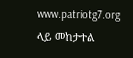www.patriotg7.org ላይ መከታተል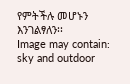የምትችሉ መሆኑን እንገልፃለን፡፡
Image may contain: sky and outdoor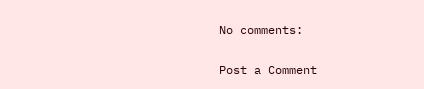No comments:

Post a Comment